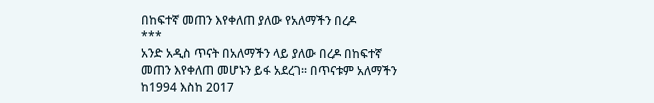በከፍተኛ መጠን እየቀለጠ ያለው የአለማችን በረዶ
***
አንድ አዲስ ጥናት በአለማችን ላይ ያለው በረዶ በከፍተኛ መጠን እየቀለጠ መሆኑን ይፋ አደረገ፡፡ በጥናቱም አለማችን ከ1994 እስከ 2017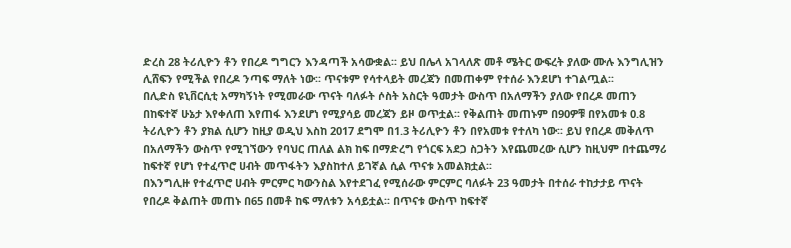ድረስ 28 ትሪሊዮን ቶን የበረዶ ግግርን እንዳጣች አሳውቋል፡፡ ይህ በሌላ አገላለጽ መቶ ሜትር ውፍረት ያለው ሙሉ እንግሊዝን ሊሸፍን የሚችል የበረዶ ንጣፍ ማለት ነው፡፡ ጥናቱም የሳተላይት መረጃን በመጠቀም የተሰራ እንደሆነ ተገልጧል፡፡
በሊድስ ዩኒቨርሲቲ አማካኝነት የሚመራው ጥናት ባለፉት ሶስት አስርት ዓመታት ውስጥ በአለማችን ያለው የበረዶ መጠን በከፍተኛ ሁኔታ እየቀለጠ እየጠፋ እንደሆነ የሚያሳይ መረጃን ይዞ ወጥቷል፡፡ የቅልጠት መጠኑም በ90ዎቹ በየአመቱ 0.8 ትሪሊዮን ቶን ያክል ሲሆን ከዚያ ወዲህ እስከ 2017 ደግሞ በ1.3 ትሪሊዮን ቶን በየአመቱ የተለካ ነው፡፡ ይህ የበረዶ መቅለጥ በአለማችን ውስጥ የሚገኘውን የባህር ጠለል ልክ ከፍ በማድረግ የጎርፍ አደጋ ስጋትን እየጨመረው ሲሆን ከዚህም በተጨማሪ ከፍተኛ የሆነ የተፈጥሮ ሀብት መጥፋትን እያስከተለ ይገኛል ሲል ጥናቱ አመልክቷል፡፡
በእንግሊዙ የተፈጥሮ ሀብት ምርምር ካውንስል እየተደገፈ የሚሰራው ምርምር ባለፉት 23 ዓመታት በተሰራ ተከታታይ ጥናት የበረዶ ቅልጠት መጠኑ በ65 በመቶ ከፍ ማለቱን አሳይቷል፡፡ በጥናቱ ውስጥ ከፍተኛ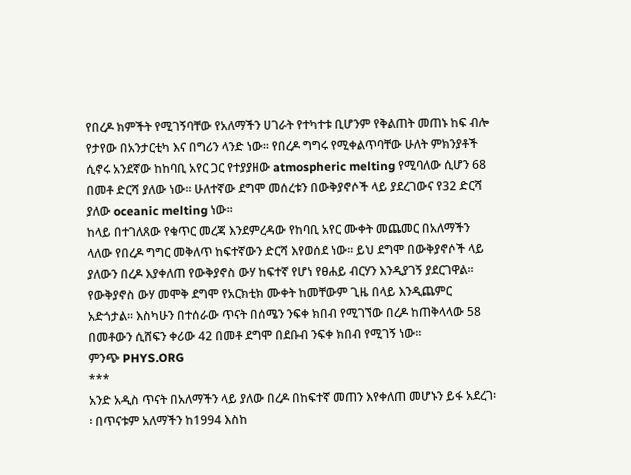የበረዶ ክምችት የሚገኝባቸው የአለማችን ሀገራት የተካተቱ ቢሆንም የቅልጠት መጠኑ ከፍ ብሎ የታየው በአንታርቲካ እና በግሪን ላንድ ነው፡፡ የበረዶ ግግሩ የሚቀልጥባቸው ሁለት ምክንያቶች ሲኖሩ አንደኛው ከከባቢ አየር ጋር የተያያዘው atmospheric melting የሚባለው ሲሆን 68 በመቶ ድርሻ ያለው ነው፡፡ ሁለተኛው ደግሞ መሰረቱን በውቅያኖሶች ላይ ያደረገውና የ32 ድርሻ ያለው oceanic melting ነው፡፡
ከላይ በተገለጸው የቁጥር መረጃ እንደምረዳው የከባቢ አየር ሙቀት መጨመር በአለማችን ላለው የበረዶ ግግር መቅለጥ ከፍተኛውን ድርሻ እየወሰደ ነው፡፡ ይህ ደግሞ በውቅያኖሶች ላይ ያለውን በረዶ እያቀለጠ የውቅያኖስ ውሃ ከፍተኛ የሆነ የፀሐይ ብርሃን እንዲያገኝ ያደርገዋል፡፡ የውቅያኖስ ውሃ መሞቅ ደግሞ የአርክቲክ ሙቀት ከመቸውም ጊዜ በላይ እንዲጨምር አድጎታል፡፡ እስካሁን በተሰራው ጥናት በሰሜን ንፍቀ ክበብ የሚገኘው በረዶ ከጠቅላላው 58 በመቶውን ሲሸፍን ቀሪው 42 በመቶ ደግሞ በደቡብ ንፍቀ ክበብ የሚገኝ ነው፡፡
ምንጭ PHYS.ORG
***
አንድ አዲስ ጥናት በአለማችን ላይ ያለው በረዶ በከፍተኛ መጠን እየቀለጠ መሆኑን ይፋ አደረገ፡፡ በጥናቱም አለማችን ከ1994 እስከ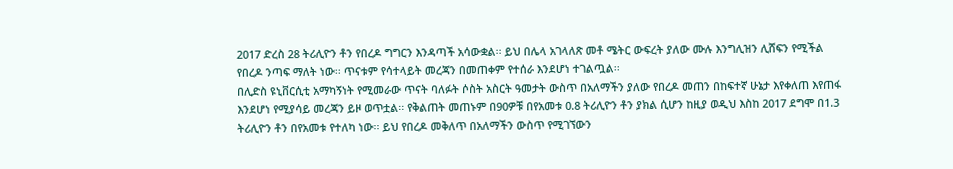2017 ድረስ 28 ትሪሊዮን ቶን የበረዶ ግግርን እንዳጣች አሳውቋል፡፡ ይህ በሌላ አገላለጽ መቶ ሜትር ውፍረት ያለው ሙሉ እንግሊዝን ሊሸፍን የሚችል የበረዶ ንጣፍ ማለት ነው፡፡ ጥናቱም የሳተላይት መረጃን በመጠቀም የተሰራ እንደሆነ ተገልጧል፡፡
በሊድስ ዩኒቨርሲቲ አማካኝነት የሚመራው ጥናት ባለፉት ሶስት አስርት ዓመታት ውስጥ በአለማችን ያለው የበረዶ መጠን በከፍተኛ ሁኔታ እየቀለጠ እየጠፋ እንደሆነ የሚያሳይ መረጃን ይዞ ወጥቷል፡፡ የቅልጠት መጠኑም በ90ዎቹ በየአመቱ 0.8 ትሪሊዮን ቶን ያክል ሲሆን ከዚያ ወዲህ እስከ 2017 ደግሞ በ1.3 ትሪሊዮን ቶን በየአመቱ የተለካ ነው፡፡ ይህ የበረዶ መቅለጥ በአለማችን ውስጥ የሚገኘውን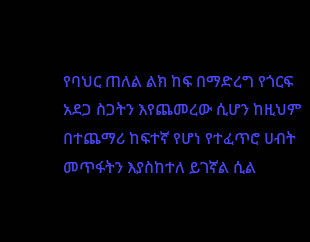የባህር ጠለል ልክ ከፍ በማድረግ የጎርፍ አደጋ ስጋትን እየጨመረው ሲሆን ከዚህም በተጨማሪ ከፍተኛ የሆነ የተፈጥሮ ሀብት መጥፋትን እያስከተለ ይገኛል ሲል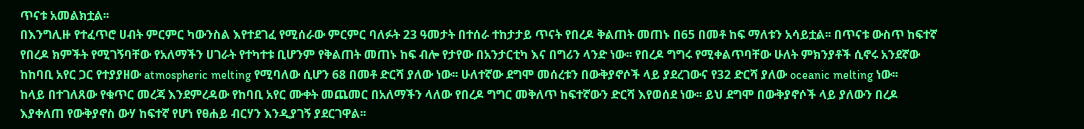ጥናቱ አመልክቷል፡፡
በእንግሊዙ የተፈጥሮ ሀብት ምርምር ካውንስል እየተደገፈ የሚሰራው ምርምር ባለፉት 23 ዓመታት በተሰራ ተከታታይ ጥናት የበረዶ ቅልጠት መጠኑ በ65 በመቶ ከፍ ማለቱን አሳይቷል፡፡ በጥናቱ ውስጥ ከፍተኛ የበረዶ ክምችት የሚገኝባቸው የአለማችን ሀገራት የተካተቱ ቢሆንም የቅልጠት መጠኑ ከፍ ብሎ የታየው በአንታርቲካ እና በግሪን ላንድ ነው፡፡ የበረዶ ግግሩ የሚቀልጥባቸው ሁለት ምክንያቶች ሲኖሩ አንደኛው ከከባቢ አየር ጋር የተያያዘው atmospheric melting የሚባለው ሲሆን 68 በመቶ ድርሻ ያለው ነው፡፡ ሁለተኛው ደግሞ መሰረቱን በውቅያኖሶች ላይ ያደረገውና የ32 ድርሻ ያለው oceanic melting ነው፡፡
ከላይ በተገለጸው የቁጥር መረጃ እንደምረዳው የከባቢ አየር ሙቀት መጨመር በአለማችን ላለው የበረዶ ግግር መቅለጥ ከፍተኛውን ድርሻ እየወሰደ ነው፡፡ ይህ ደግሞ በውቅያኖሶች ላይ ያለውን በረዶ እያቀለጠ የውቅያኖስ ውሃ ከፍተኛ የሆነ የፀሐይ ብርሃን እንዲያገኝ ያደርገዋል፡፡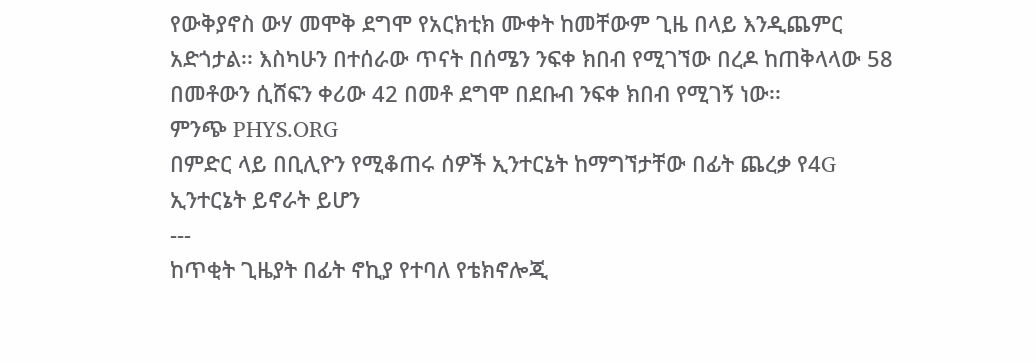የውቅያኖስ ውሃ መሞቅ ደግሞ የአርክቲክ ሙቀት ከመቸውም ጊዜ በላይ እንዲጨምር አድጎታል፡፡ እስካሁን በተሰራው ጥናት በሰሜን ንፍቀ ክበብ የሚገኘው በረዶ ከጠቅላላው 58 በመቶውን ሲሸፍን ቀሪው 42 በመቶ ደግሞ በደቡብ ንፍቀ ክበብ የሚገኝ ነው፡፡
ምንጭ PHYS.ORG
በምድር ላይ በቢሊዮን የሚቆጠሩ ሰዎች ኢንተርኔት ከማግኘታቸው በፊት ጨረቃ የ4G ኢንተርኔት ይኖራት ይሆን
---
ከጥቂት ጊዜያት በፊት ኖኪያ የተባለ የቴክኖሎጂ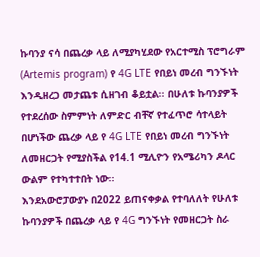ኩባንያ ናሳ በጨረቃ ላይ ለሚያካሂደው የአርተሚስ ፕሮግራም (Artemis program) የ 4G LTE የበይነ መረብ ግንኙነት እንዲዘረጋ መታጨቱ ሲዘገብ ቆይቷል፡፡ በሁለቱ ኩባንያዎች የተደረሰው ስምምነት ለምድር ብቸኛ የተፈጥሮ ሳተላይት በሆነችው ጨረቃ ላይ የ 4G LTE የበይነ መረብ ግንኙነት ለመዘርጋት የሚያስችል የ14.1 ሚሊዮን የአሜሪካን ዶላር ውልም የተካተተበት ነው፡፡
እንደአውሮፓውያኑ በ2022 ይጠናቀቃል የተባለለት የሁለቱ ኩባንያዎች በጨረቃ ላይ የ 4G ግንኙነት የመዘርጋት ስራ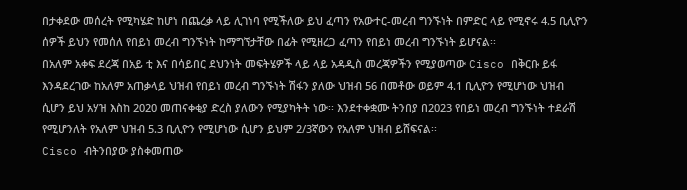በታቀደው መሰረት የሚካሄድ ከሆነ በጨረቃ ላይ ሊገነባ የሚችለው ይህ ፈጣን የአውተር-መረብ ግንኙነት በምድር ላይ የሚኖሩ 4.5 ቢሊዮን ሰዎች ይህን የመሰለ የበይነ መረብ ግንኙነት ከማግኘታቸው በፊት የሚዘረጋ ፈጣን የበይነ መረብ ግንኙነት ይሆናል፡፡
በአለም አቀፍ ደረጃ በአይ ቲ እና በሳይበር ደህንነት መፍትሄዎች ላይ ላይ አዳዲስ መረጃዎችን የሚያወጣው Cisco በቅርቡ ይፋ እንዳደረገው ከአለም አጠቃላይ ህዝብ የበይነ መረብ ግንኙነት ሽፋን ያለው ህዝብ 56 በመቶው ወይም 4.1 ቢሊዮን የሚሆነው ህዝብ ሲሆን ይህ አሃዝ እስከ 2020 መጠናቀቂያ ድረስ ያለውን የሚያካትት ነው፡፡ እንደተቀቋሙ ትንበያ በ2023 የበይነ መረብ ግንኙነት ተደራሽ የሚሆንለት የአለም ህዝብ 5.3 ቢሊዮን የሚሆነው ሲሆን ይህም 2/3ኛውን የአለም ህዝብ ይሸፍናል፡፡
Cisco ብትንበያው ያስቀመጠው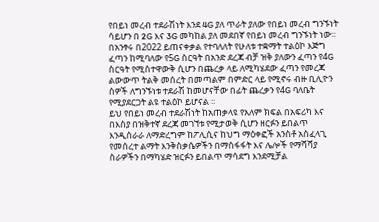የበይነ መረብ ተደራሽነት እንደ 4G ያለ ጥራት ያለው የበይነ መረብ ግንኙነት ሳይሆን በ 2G እና 3G መካከል ያለ መደበኛ የበይነ መረብ ግንኙነት ነው፡፡ በአንፃሩ በ2022 ይጠናቀቃል የተባለለት የሁለቱ ተቋማት ተልዕኮ እጅግ ፈጣን ከሚባለው የ5G ስርዓት በአንድ ደረጃ ብቻ ዝቅ ያለውን ፈጣን የ4G ስርዓት የሚስተዋውቅ ሲሆን በጨረቃ ላይ ለሚካሄደው ፈጣን የመረጃ ልውውጥ ትልቅ መሰረት በመጣልም በምድር ላይ የሚኖሩ ብዙ ቢሊዮን ሰዎች ለግንኙነቱ ተደራሽ ከመሆናቸው በፊት ጨረቃን የ4G ባለቤት የሚያደርጋት ልዩ ተልዕኮ ይሆናል ፡፡
ይህ የበይነ መረብ ተደራሽነት ከአጠቃላዩ የአለም ክፍል በአፍሪካ እና በእስያ በዝቅተኛ ደረጃ መገኘቱ የሚታወቅ ሲሆን ዘርፉን ይበልጥ እንዲሰራራ ለማድረግም ከፖሊሲና ከህግ ማዕቀፎች አንስቶ አስፈላጊ የመሰረተ ልማት እንቅስቃሴዎችን በማስፋፋት እና ሌሎች የማሻሻያ ስራዎችን በማካሄድ ዝርፉን ይበልጥ ማሳደግ እንደሚቻል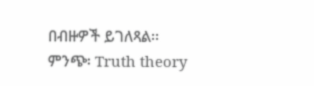በብዙዎች ይገለጻል፡፡
ምንጭ፡ Truth theory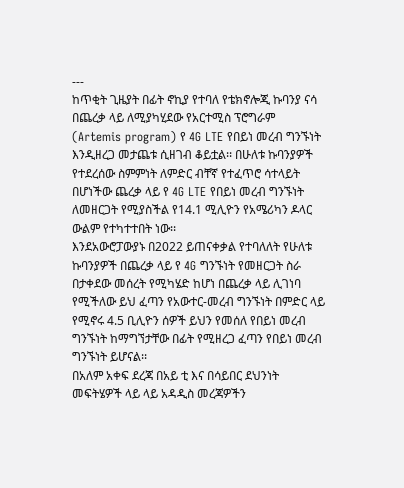---
ከጥቂት ጊዜያት በፊት ኖኪያ የተባለ የቴክኖሎጂ ኩባንያ ናሳ በጨረቃ ላይ ለሚያካሂደው የአርተሚስ ፕሮግራም (Artemis program) የ 4G LTE የበይነ መረብ ግንኙነት እንዲዘረጋ መታጨቱ ሲዘገብ ቆይቷል፡፡ በሁለቱ ኩባንያዎች የተደረሰው ስምምነት ለምድር ብቸኛ የተፈጥሮ ሳተላይት በሆነችው ጨረቃ ላይ የ 4G LTE የበይነ መረብ ግንኙነት ለመዘርጋት የሚያስችል የ14.1 ሚሊዮን የአሜሪካን ዶላር ውልም የተካተተበት ነው፡፡
እንደአውሮፓውያኑ በ2022 ይጠናቀቃል የተባለለት የሁለቱ ኩባንያዎች በጨረቃ ላይ የ 4G ግንኙነት የመዘርጋት ስራ በታቀደው መሰረት የሚካሄድ ከሆነ በጨረቃ ላይ ሊገነባ የሚችለው ይህ ፈጣን የአውተር-መረብ ግንኙነት በምድር ላይ የሚኖሩ 4.5 ቢሊዮን ሰዎች ይህን የመሰለ የበይነ መረብ ግንኙነት ከማግኘታቸው በፊት የሚዘረጋ ፈጣን የበይነ መረብ ግንኙነት ይሆናል፡፡
በአለም አቀፍ ደረጃ በአይ ቲ እና በሳይበር ደህንነት መፍትሄዎች ላይ ላይ አዳዲስ መረጃዎችን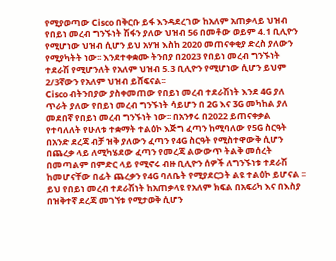የሚያወጣው Cisco በቅርቡ ይፋ እንዳደረገው ከአለም አጠቃላይ ህዝብ የበይነ መረብ ግንኙነት ሽፋን ያለው ህዝብ 56 በመቶው ወይም 4.1 ቢሊዮን የሚሆነው ህዝብ ሲሆን ይህ አሃዝ እስከ 2020 መጠናቀቂያ ድረስ ያለውን የሚያካትት ነው፡፡ እንደተቀቋሙ ትንበያ በ2023 የበይነ መረብ ግንኙነት ተደራሽ የሚሆንለት የአለም ህዝብ 5.3 ቢሊዮን የሚሆነው ሲሆን ይህም 2/3ኛውን የአለም ህዝብ ይሸፍናል፡፡
Cisco ብትንበያው ያስቀመጠው የበይነ መረብ ተደራሽነት እንደ 4G ያለ ጥራት ያለው የበይነ መረብ ግንኙነት ሳይሆን በ 2G እና 3G መካከል ያለ መደበኛ የበይነ መረብ ግንኙነት ነው፡፡ በአንፃሩ በ2022 ይጠናቀቃል የተባለለት የሁለቱ ተቋማት ተልዕኮ እጅግ ፈጣን ከሚባለው የ5G ስርዓት በአንድ ደረጃ ብቻ ዝቅ ያለውን ፈጣን የ4G ስርዓት የሚስተዋውቅ ሲሆን በጨረቃ ላይ ለሚካሄደው ፈጣን የመረጃ ልውውጥ ትልቅ መሰረት በመጣልም በምድር ላይ የሚኖሩ ብዙ ቢሊዮን ሰዎች ለግንኙነቱ ተደራሽ ከመሆናቸው በፊት ጨረቃን የ4G ባለቤት የሚያደርጋት ልዩ ተልዕኮ ይሆናል ፡፡
ይህ የበይነ መረብ ተደራሽነት ከአጠቃላዩ የአለም ክፍል በአፍሪካ እና በእስያ በዝቅተኛ ደረጃ መገኘቱ የሚታወቅ ሲሆን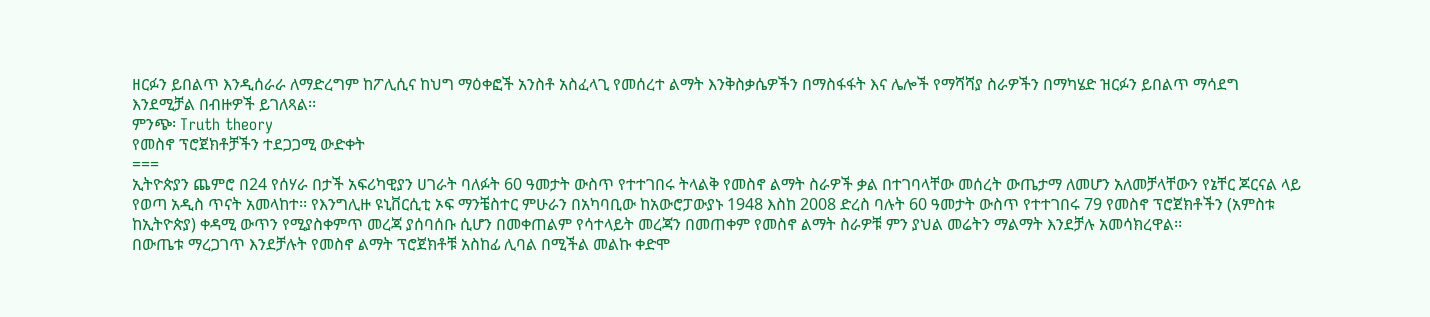ዘርፉን ይበልጥ እንዲሰራራ ለማድረግም ከፖሊሲና ከህግ ማዕቀፎች አንስቶ አስፈላጊ የመሰረተ ልማት እንቅስቃሴዎችን በማስፋፋት እና ሌሎች የማሻሻያ ስራዎችን በማካሄድ ዝርፉን ይበልጥ ማሳደግ እንደሚቻል በብዙዎች ይገለጻል፡፡
ምንጭ፡ Truth theory
የመስኖ ፕሮጀክቶቻችን ተደጋጋሚ ውድቀት
===
ኢትዮጵያን ጨምሮ በ24 የሰሃራ በታች አፍሪካዊያን ሀገራት ባለፉት 60 ዓመታት ውስጥ የተተገበሩ ትላልቅ የመስኖ ልማት ስራዎች ቃል በተገባላቸው መሰረት ውጤታማ ለመሆን አለመቻላቸውን የኔቸር ጆርናል ላይ የወጣ አዲስ ጥናት አመላከተ፡፡ የእንግሊዙ ዩኒቨርሲቲ ኦፍ ማንቼስተር ምሁራን በአካባቢው ከአውሮፓውያኑ 1948 እስከ 2008 ድረስ ባሉት 60 ዓመታት ውስጥ የተተገበሩ 79 የመስኖ ፕሮጀክቶችን (አምስቱ ከኢትዮጵያ) ቀዳሚ ውጥን የሚያስቀምጥ መረጃ ያሰባሰቡ ሲሆን በመቀጠልም የሳተላይት መረጃን በመጠቀም የመስኖ ልማት ስራዎቹ ምን ያህል መሬትን ማልማት እንደቻሉ አመሳክረዋል፡፡
በውጤቱ ማረጋገጥ እንደቻሉት የመስኖ ልማት ፕሮጀክቶቹ አስከፊ ሊባል በሚችል መልኩ ቀድሞ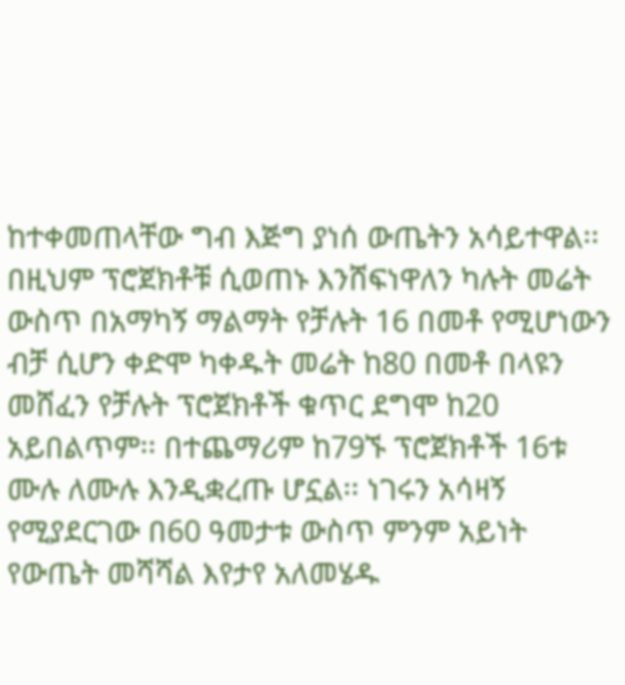ከተቀመጠላቸው ግብ እጅግ ያነሰ ውጤትን አሳይተዋል፡፡ በዚህም ፕሮጀክቶቹ ሲወጠኑ እንሸፍነዋለን ካሉት መሬት ውስጥ በአማካኝ ማልማት የቻሉት 16 በመቶ የሚሆነውን ብቻ ሲሆን ቀድሞ ካቀዱት መሬት ከ80 በመቶ በላዩን መሸፈን የቻሉት ፕሮጀክቶች ቁጥር ደግሞ ከ20 አይበልጥም፡፡ በተጨማሪም ከ79ኙ ፕሮጀክቶች 16ቱ ሙሉ ለሙሉ እንዲቋረጡ ሆኗል፡፡ ነገሩን አሳዛኝ የሚያደርገው በ60 ዓመታቱ ውስጥ ምንም አይነት የውጤት መሻሻል እየታየ አለመሄዱ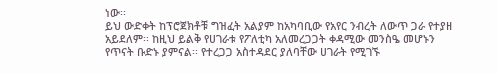ነው፡፡
ይህ ውድቀት ከፕሮጀክቶቹ ግዝፈት አልያም ከአካባቢው የአየር ንብረት ለውጥ ጋራ የተያዘ አይደለም፡፡ ከዚህ ይልቅ የሀገራቱ የፖለቲካ አለመረጋጋት ቀዳሚው መንስዔ መሆኑን የጥናት ቡድኑ ያምናል፡፡ የተረጋጋ አስተዳደር ያለባቸው ሀገራት የሚገኙ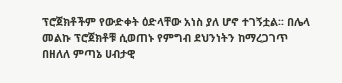ፕሮጀክቶችም የውድቀት ዕድላቸው አነስ ያለ ሆኖ ተገኝቷል፡፡ በሌላ መልኩ ፕሮጀክቶቹ ሲወጠኑ የምግብ ደህንነትን ከማረጋገጥ በዘለለ ምጣኔ ሀብታዊ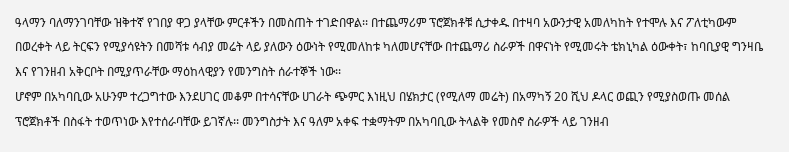ዓላማን ባለማንገባቸው ዝቅተኛ የገበያ ዋጋ ያላቸው ምርቶችን በመስጠት ተገድበዋል፡፡ በተጨማሪም ፕሮጀክቶቹ ሲታቀዱ በተዛባ አውንታዊ አመለካከት የተሞሉ እና ፖለቲካውም በወረቀት ላይ ትርፍን የሚያሳዩትን በመሻቱ ሳብያ መሬት ላይ ያለውን ዕውነት የሚመለከቱ ካለመሆናቸው በተጨማሪ ስራዎች በዋናነት የሚመሩት ቴክኒካል ዕውቀት፣ ከባቢያዊ ግንዛቤ እና የገንዘብ አቅርቦት በሚያጥራቸው ማዕከላዊያን የመንግስት ሰራተኞች ነው፡፡
ሆኖም በአካባቢው አሁንም ተረጋግተው እንደሀገር መቆም በተሳናቸው ሀገራት ጭምር እነዚህ በሄክታር (የሚለማ መሬት) በአማካኝ 20 ሺህ ዶላር ወጪን የሚያስወጡ መሰል ፕሮጀክቶች በስፋት ተወጥነው እየተሰራባቸው ይገኛሉ፡፡ መንግስታት እና ዓለም አቀፍ ተቋማትም በአካባቢው ትላልቅ የመስኖ ስራዎች ላይ ገንዘብ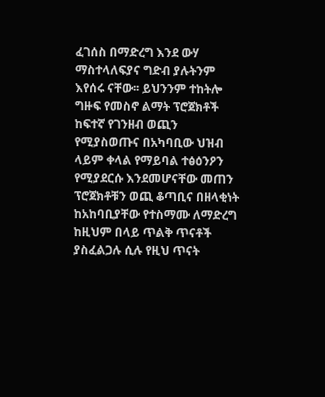ፈገሰስ በማድረግ እንደ ውሃ ማስተላለፍያና ግድብ ያሉትንም እየሰሩ ናቸው፡፡ ይህንንም ተከትሎ ግዙፍ የመስኖ ልማት ፕሮጀክቶች ከፍተኛ የገንዘብ ወጪን የሚያስወጡና በአካባቢው ህዝብ ላይም ቀላል የማይባል ተፅዕንዖን የሚያደርሱ እንደመሆናቸው መጠን ፕሮጀክቶቹን ወጪ ቆጣቢና በዘላቂነት ከአከባቢያቸው የተስማሙ ለማድረግ ከዚህም በላይ ጥልቅ ጥናቶች ያስፈልጋሉ ሲሉ የዚህ ጥናት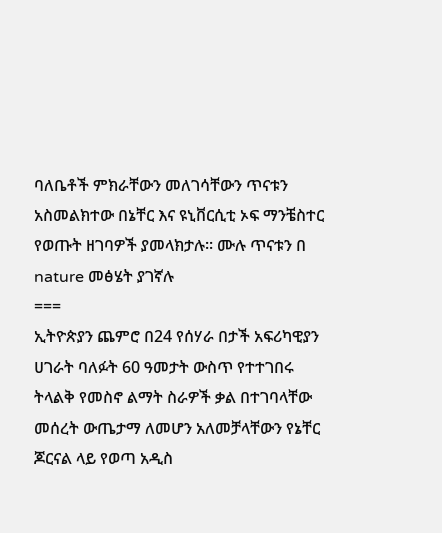ባለቤቶች ምክራቸውን መለገሳቸውን ጥናቱን አስመልክተው በኔቸር እና ዩኒቨርሲቲ ኦፍ ማንቼስተር የወጡት ዘገባዎች ያመላክታሉ፡፡ ሙሉ ጥናቱን በ nature መፅሄት ያገኛሉ
===
ኢትዮጵያን ጨምሮ በ24 የሰሃራ በታች አፍሪካዊያን ሀገራት ባለፉት 60 ዓመታት ውስጥ የተተገበሩ ትላልቅ የመስኖ ልማት ስራዎች ቃል በተገባላቸው መሰረት ውጤታማ ለመሆን አለመቻላቸውን የኔቸር ጆርናል ላይ የወጣ አዲስ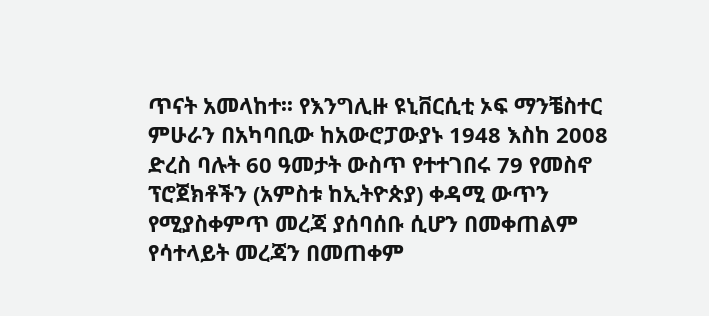ጥናት አመላከተ፡፡ የእንግሊዙ ዩኒቨርሲቲ ኦፍ ማንቼስተር ምሁራን በአካባቢው ከአውሮፓውያኑ 1948 እስከ 2008 ድረስ ባሉት 60 ዓመታት ውስጥ የተተገበሩ 79 የመስኖ ፕሮጀክቶችን (አምስቱ ከኢትዮጵያ) ቀዳሚ ውጥን የሚያስቀምጥ መረጃ ያሰባሰቡ ሲሆን በመቀጠልም የሳተላይት መረጃን በመጠቀም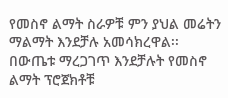የመስኖ ልማት ስራዎቹ ምን ያህል መሬትን ማልማት እንደቻሉ አመሳክረዋል፡፡
በውጤቱ ማረጋገጥ እንደቻሉት የመስኖ ልማት ፕሮጀክቶቹ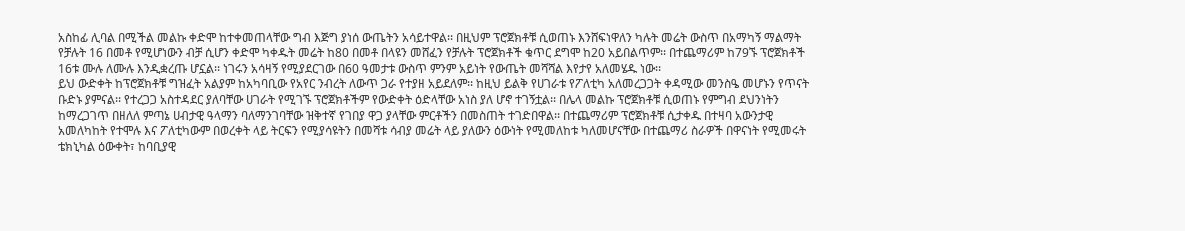አስከፊ ሊባል በሚችል መልኩ ቀድሞ ከተቀመጠላቸው ግብ እጅግ ያነሰ ውጤትን አሳይተዋል፡፡ በዚህም ፕሮጀክቶቹ ሲወጠኑ እንሸፍነዋለን ካሉት መሬት ውስጥ በአማካኝ ማልማት የቻሉት 16 በመቶ የሚሆነውን ብቻ ሲሆን ቀድሞ ካቀዱት መሬት ከ80 በመቶ በላዩን መሸፈን የቻሉት ፕሮጀክቶች ቁጥር ደግሞ ከ20 አይበልጥም፡፡ በተጨማሪም ከ79ኙ ፕሮጀክቶች 16ቱ ሙሉ ለሙሉ እንዲቋረጡ ሆኗል፡፡ ነገሩን አሳዛኝ የሚያደርገው በ60 ዓመታቱ ውስጥ ምንም አይነት የውጤት መሻሻል እየታየ አለመሄዱ ነው፡፡
ይህ ውድቀት ከፕሮጀክቶቹ ግዝፈት አልያም ከአካባቢው የአየር ንብረት ለውጥ ጋራ የተያዘ አይደለም፡፡ ከዚህ ይልቅ የሀገራቱ የፖለቲካ አለመረጋጋት ቀዳሚው መንስዔ መሆኑን የጥናት ቡድኑ ያምናል፡፡ የተረጋጋ አስተዳደር ያለባቸው ሀገራት የሚገኙ ፕሮጀክቶችም የውድቀት ዕድላቸው አነስ ያለ ሆኖ ተገኝቷል፡፡ በሌላ መልኩ ፕሮጀክቶቹ ሲወጠኑ የምግብ ደህንነትን ከማረጋገጥ በዘለለ ምጣኔ ሀብታዊ ዓላማን ባለማንገባቸው ዝቅተኛ የገበያ ዋጋ ያላቸው ምርቶችን በመስጠት ተገድበዋል፡፡ በተጨማሪም ፕሮጀክቶቹ ሲታቀዱ በተዛባ አውንታዊ አመለካከት የተሞሉ እና ፖለቲካውም በወረቀት ላይ ትርፍን የሚያሳዩትን በመሻቱ ሳብያ መሬት ላይ ያለውን ዕውነት የሚመለከቱ ካለመሆናቸው በተጨማሪ ስራዎች በዋናነት የሚመሩት ቴክኒካል ዕውቀት፣ ከባቢያዊ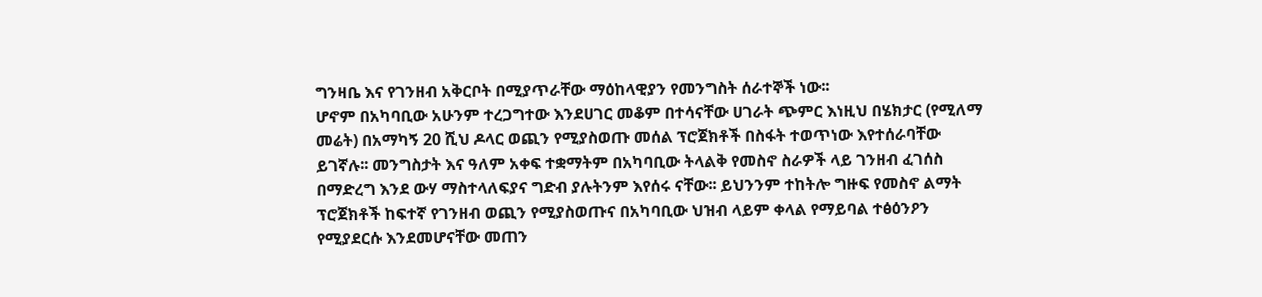ግንዛቤ እና የገንዘብ አቅርቦት በሚያጥራቸው ማዕከላዊያን የመንግስት ሰራተኞች ነው፡፡
ሆኖም በአካባቢው አሁንም ተረጋግተው እንደሀገር መቆም በተሳናቸው ሀገራት ጭምር እነዚህ በሄክታር (የሚለማ መሬት) በአማካኝ 20 ሺህ ዶላር ወጪን የሚያስወጡ መሰል ፕሮጀክቶች በስፋት ተወጥነው እየተሰራባቸው ይገኛሉ፡፡ መንግስታት እና ዓለም አቀፍ ተቋማትም በአካባቢው ትላልቅ የመስኖ ስራዎች ላይ ገንዘብ ፈገሰስ በማድረግ እንደ ውሃ ማስተላለፍያና ግድብ ያሉትንም እየሰሩ ናቸው፡፡ ይህንንም ተከትሎ ግዙፍ የመስኖ ልማት ፕሮጀክቶች ከፍተኛ የገንዘብ ወጪን የሚያስወጡና በአካባቢው ህዝብ ላይም ቀላል የማይባል ተፅዕንዖን የሚያደርሱ እንደመሆናቸው መጠን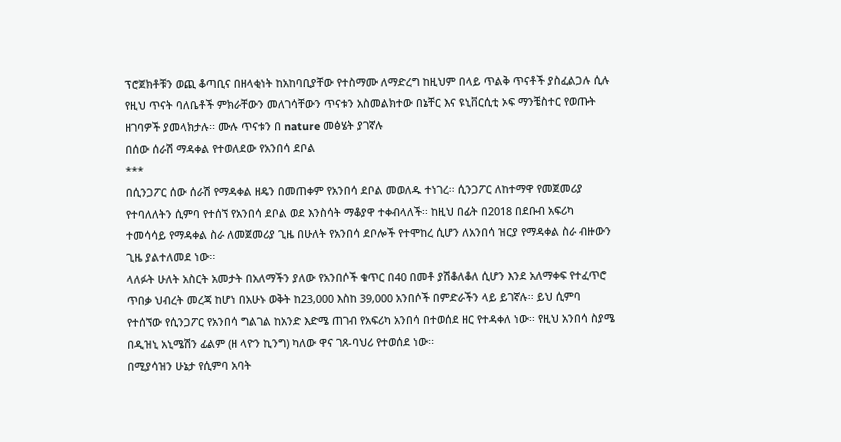ፕሮጀክቶቹን ወጪ ቆጣቢና በዘላቂነት ከአከባቢያቸው የተስማሙ ለማድረግ ከዚህም በላይ ጥልቅ ጥናቶች ያስፈልጋሉ ሲሉ የዚህ ጥናት ባለቤቶች ምክራቸውን መለገሳቸውን ጥናቱን አስመልክተው በኔቸር እና ዩኒቨርሲቲ ኦፍ ማንቼስተር የወጡት ዘገባዎች ያመላክታሉ፡፡ ሙሉ ጥናቱን በ nature መፅሄት ያገኛሉ
በሰው ሰራሽ ማዳቀል የተወለደው የአንበሳ ደቦል
***
በሲንጋፖር ሰው ሰራሽ የማዳቀል ዘዴን በመጠቀም የአንበሳ ደቦል መወለዱ ተነገረ፡፡ ሲንጋፖር ለከተማዋ የመጀመሪያ የተባለለትን ሲምባ የተሰኘ የአንበሳ ደቦል ወደ እንስሳት ማቆያዋ ተቀብላለች፡፡ ከዚህ በፊት በ2018 በደቡብ አፍሪካ ተመሳሳይ የማዳቀል ስራ ለመጀመሪያ ጊዜ በሁለት የአንበሳ ደቦሎች የተሞከረ ሲሆን ለአንበሳ ዝርያ የማዳቀል ስራ ብዙውን ጊዜ ያልተለመደ ነው፡፡
ላለፉት ሁለት አስርት አመታት በአለማችን ያለው የአንበሶች ቁጥር በ40 በመቶ ያሽቆለቆለ ሲሆን እንደ አለማቀፍ የተፈጥሮ ጥበቃ ህብረት መረጃ ከሆነ በአሁኑ ወቅት ከ23,000 እስከ 39,000 አንበሶች በምድራችን ላይ ይገኛሉ፡፡ ይህ ሲምባ የተሰኘው የሲንጋፖር የአንበሳ ግልገል ከአንድ እድሜ ጠገብ የአፍሪካ አንበሳ በተወሰደ ዘር የተዳቀለ ነው፡፡ የዚህ አንበሳ ስያሜ በዲዝኒ አኒሜሽን ፊልም (ዘ ላዮን ኪንግ) ካለው ዋና ገጸ-ባህሪ የተወሰደ ነው፡፡
በሚያሳዝን ሁኔታ የሲምባ አባት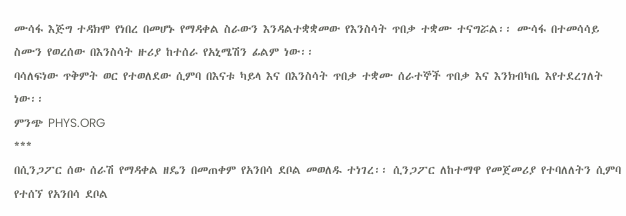ሙሳፋ እጅግ ተዳክሞ የነበረ በመሆኑ የማዳቀል ስራውን እንዳልተቋቋመው የእንስሳት ጥበቃ ተቋሙ ተናግሯል፡፡ ሙሳፋ በተመሳሳይ ስሙን የወረሰው በእንስሳት ዙሪያ ከተሰራ የአኒሜሽን ፊልም ነው፡፡
ባሳለፍነው ጥቅምት ወር የተወለደው ሲምባ በእናቱ ካይላ እና በእንስሳት ጥበቃ ተቋሙ ሰራተኞች ጥበቃ እና እንክብካቤ እየተደረገለት ነው፡፡
ምንጭ PHYS.ORG
***
በሲንጋፖር ሰው ሰራሽ የማዳቀል ዘዴን በመጠቀም የአንበሳ ደቦል መወለዱ ተነገረ፡፡ ሲንጋፖር ለከተማዋ የመጀመሪያ የተባለለትን ሲምባ የተሰኘ የአንበሳ ደቦል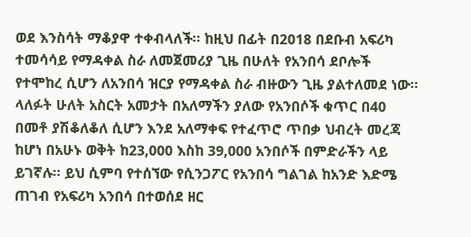ወደ እንስሳት ማቆያዋ ተቀብላለች፡፡ ከዚህ በፊት በ2018 በደቡብ አፍሪካ ተመሳሳይ የማዳቀል ስራ ለመጀመሪያ ጊዜ በሁለት የአንበሳ ደቦሎች የተሞከረ ሲሆን ለአንበሳ ዝርያ የማዳቀል ስራ ብዙውን ጊዜ ያልተለመደ ነው፡፡
ላለፉት ሁለት አስርት አመታት በአለማችን ያለው የአንበሶች ቁጥር በ40 በመቶ ያሽቆለቆለ ሲሆን እንደ አለማቀፍ የተፈጥሮ ጥበቃ ህብረት መረጃ ከሆነ በአሁኑ ወቅት ከ23,000 እስከ 39,000 አንበሶች በምድራችን ላይ ይገኛሉ፡፡ ይህ ሲምባ የተሰኘው የሲንጋፖር የአንበሳ ግልገል ከአንድ እድሜ ጠገብ የአፍሪካ አንበሳ በተወሰደ ዘር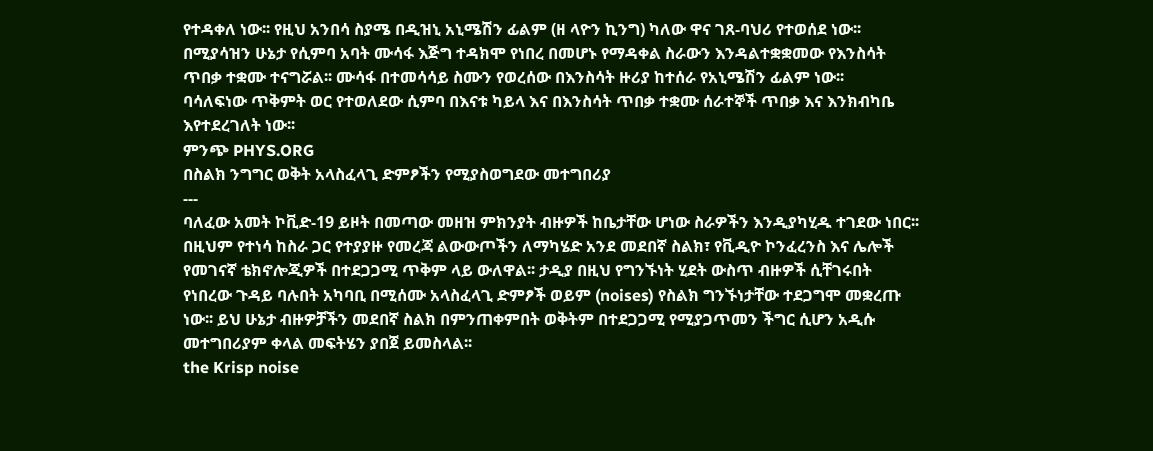የተዳቀለ ነው፡፡ የዚህ አንበሳ ስያሜ በዲዝኒ አኒሜሽን ፊልም (ዘ ላዮን ኪንግ) ካለው ዋና ገጸ-ባህሪ የተወሰደ ነው፡፡
በሚያሳዝን ሁኔታ የሲምባ አባት ሙሳፋ እጅግ ተዳክሞ የነበረ በመሆኑ የማዳቀል ስራውን እንዳልተቋቋመው የእንስሳት ጥበቃ ተቋሙ ተናግሯል፡፡ ሙሳፋ በተመሳሳይ ስሙን የወረሰው በእንስሳት ዙሪያ ከተሰራ የአኒሜሽን ፊልም ነው፡፡
ባሳለፍነው ጥቅምት ወር የተወለደው ሲምባ በእናቱ ካይላ እና በእንስሳት ጥበቃ ተቋሙ ሰራተኞች ጥበቃ እና እንክብካቤ እየተደረገለት ነው፡፡
ምንጭ PHYS.ORG
በስልክ ንግግር ወቅት አላስፈላጊ ድምፆችን የሚያስወግደው መተግበሪያ
---
ባለፈው አመት ኮቪድ-19 ይዞት በመጣው መዘዝ ምክንያት ብዙዎች ከቤታቸው ሆነው ስራዎችን እንዲያካሂዱ ተገደው ነበር፡፡ በዚህም የተነሳ ከስራ ጋር የተያያዙ የመረጃ ልውውጦችን ለማካሄድ አንደ መደበኛ ስልክ፣ የቪዲዮ ኮንፈረንስ እና ሌሎች የመገናኛ ቴክኖሎጂዎች በተደጋጋሚ ጥቅም ላይ ውለዋል፡፡ ታዲያ በዚህ የግንኙነት ሂደት ውስጥ ብዙዎች ሲቸገሩበት የነበረው ጉዳይ ባሉበት አካባቢ በሚሰሙ አላስፈላጊ ድምፆች ወይም (noises) የስልክ ግንኙነታቸው ተደጋግሞ መቋረጡ ነው፡፡ ይህ ሁኔታ ብዙዎቻችን መደበኛ ስልክ በምንጠቀምበት ወቅትም በተደጋጋሚ የሚያጋጥመን ችግር ሲሆን አዲሱ መተግበሪያም ቀላል መፍትሄን ያበጀ ይመስላል፡፡
the Krisp noise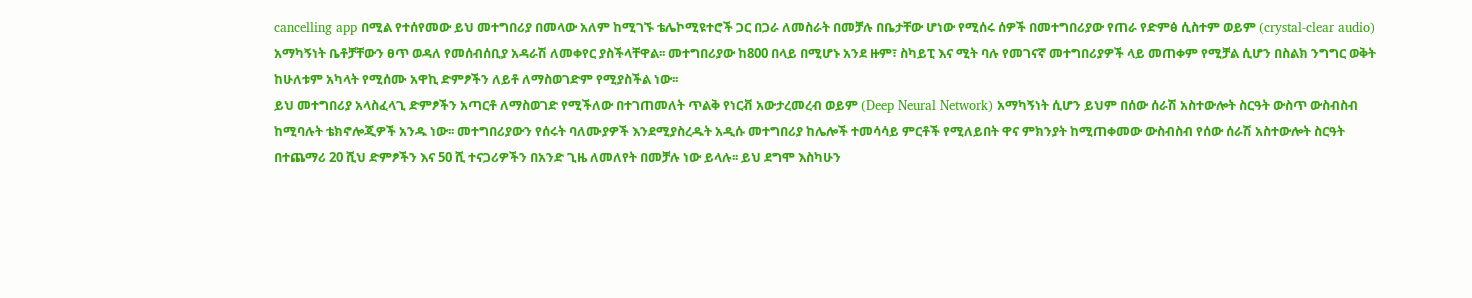cancelling app በሚል የተሰየመው ይህ መተግበሪያ በመላው አለም ከሚገኙ ቴሌኮሚዩተሮች ጋር በጋራ ለመስራት በመቻሉ በቤታቸው ሆነው የሚሰሩ ሰዎች በመተግበሪያው የጠራ የድምፅ ሲስተም ወይም (crystal-clear audio) አማካኝነት ቤቶቻቸውን ፀጥ ወዳለ የመሰብሰቢያ አዳራሽ ለመቀየር ያስችላቸዋል፡፡ መተግበሪያው ከ800 በላይ በሚሆኑ አንደ ዙም፣ ስካይፒ እና ሚት ባሉ የመገናኛ መተግበሪያዎች ላይ መጠቀም የሚቻል ሲሆን በስልክ ንግግር ወቅት ከሁለቱም አካላት የሚሰሙ አዋኪ ድምፆችን ለይቶ ለማስወገድም የሚያስችል ነው፡፡
ይህ መተግበሪያ አላስፈላጊ ድምፆችን አጣርቶ ለማስወገድ የሚችለው በተገጠመለት ጥልቅ የነርቭ አውታረመረብ ወይም (Deep Neural Network) አማካኝነት ሲሆን ይህም በሰው ሰራሽ አስተውሎት ስርዓት ውስጥ ውስብስብ ከሚባሉት ቴክኖሎጂዎች አንዱ ነው፡፡ መተግበሪያውን የሰሩት ባለሙያዎች እንደሚያስረዱት አዲሱ መተግበሪያ ከሌሎች ተመሳሳይ ምርቶች የሚለይበት ዋና ምክንያት ከሚጠቀመው ውስብስብ የሰው ሰራሽ አስተውሎት ስርዓት በተጨማሪ 20 ሺህ ድምፆችን እና 50 ሺ ተናጋሪዎችን በአንድ ጊዜ ለመለየት በመቻሉ ነው ይላሉ፡፡ ይህ ደግሞ እስካሁን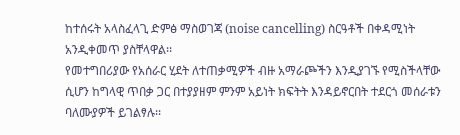ከተሰሩት አላስፈላጊ ድምፅ ማስወገጃ (noise cancelling) ስርዓቶች በቀዳሚነት አንዲቀመጥ ያስቸላዋል፡፡
የመተግበሪያው የአሰራር ሂደት ለተጠቃሚዎች ብዙ አማራጮችን እንዲያገኙ የሚስችላቸው ሲሆን ከግላዊ ጥበቃ ጋር በተያያዘም ምንም አይነት ክፍትት እንዳይኖርበት ተደርጎ መሰራቱን ባለሙያዎች ይገልፃሉ፡፡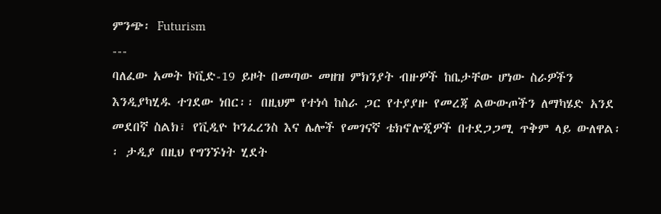ምንጭ፡ Futurism
---
ባለፈው አመት ኮቪድ-19 ይዞት በመጣው መዘዝ ምክንያት ብዙዎች ከቤታቸው ሆነው ስራዎችን እንዲያካሂዱ ተገደው ነበር፡፡ በዚህም የተነሳ ከስራ ጋር የተያያዙ የመረጃ ልውውጦችን ለማካሄድ አንደ መደበኛ ስልክ፣ የቪዲዮ ኮንፈረንስ እና ሌሎች የመገናኛ ቴክኖሎጂዎች በተደጋጋሚ ጥቅም ላይ ውለዋል፡፡ ታዲያ በዚህ የግንኙነት ሂደት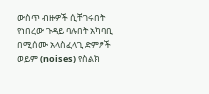ውስጥ ብዙዎች ሲቸገሩበት የነበረው ጉዳይ ባሉበት አካባቢ በሚሰሙ አላስፈላጊ ድምፆች ወይም (noises) የስልክ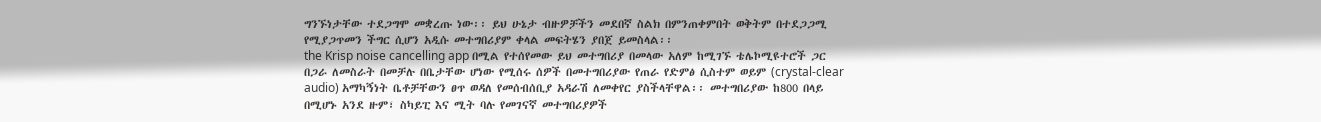ግንኙነታቸው ተደጋግሞ መቋረጡ ነው፡፡ ይህ ሁኔታ ብዙዎቻችን መደበኛ ስልክ በምንጠቀምበት ወቅትም በተደጋጋሚ የሚያጋጥመን ችግር ሲሆን አዲሱ መተግበሪያም ቀላል መፍትሄን ያበጀ ይመስላል፡፡
the Krisp noise cancelling app በሚል የተሰየመው ይህ መተግበሪያ በመላው አለም ከሚገኙ ቴሌኮሚዩተሮች ጋር በጋራ ለመስራት በመቻሉ በቤታቸው ሆነው የሚሰሩ ሰዎች በመተግበሪያው የጠራ የድምፅ ሲስተም ወይም (crystal-clear audio) አማካኝነት ቤቶቻቸውን ፀጥ ወዳለ የመሰብሰቢያ አዳራሽ ለመቀየር ያስችላቸዋል፡፡ መተግበሪያው ከ800 በላይ በሚሆኑ አንደ ዙም፣ ስካይፒ እና ሚት ባሉ የመገናኛ መተግበሪያዎች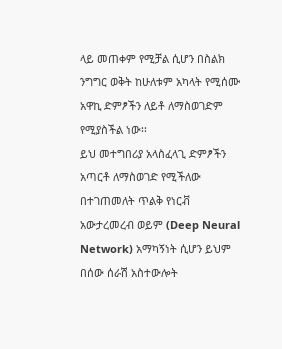ላይ መጠቀም የሚቻል ሲሆን በስልክ ንግግር ወቅት ከሁለቱም አካላት የሚሰሙ አዋኪ ድምፆችን ለይቶ ለማስወገድም የሚያስችል ነው፡፡
ይህ መተግበሪያ አላስፈላጊ ድምፆችን አጣርቶ ለማስወገድ የሚችለው በተገጠመለት ጥልቅ የነርቭ አውታረመረብ ወይም (Deep Neural Network) አማካኝነት ሲሆን ይህም በሰው ሰራሽ አስተውሎት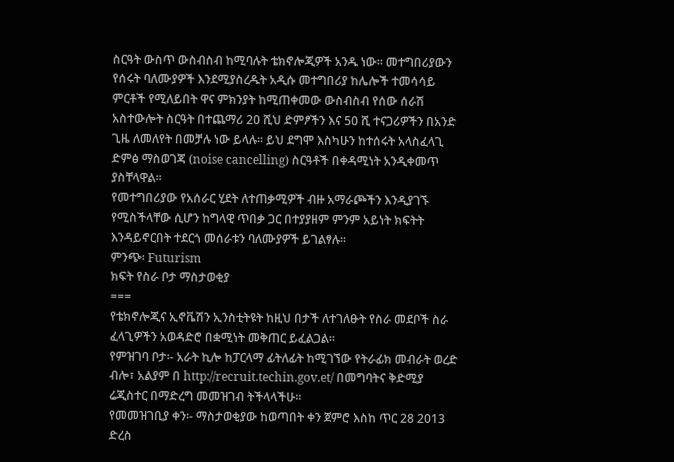ስርዓት ውስጥ ውስብስብ ከሚባሉት ቴክኖሎጂዎች አንዱ ነው፡፡ መተግበሪያውን የሰሩት ባለሙያዎች እንደሚያስረዱት አዲሱ መተግበሪያ ከሌሎች ተመሳሳይ ምርቶች የሚለይበት ዋና ምክንያት ከሚጠቀመው ውስብስብ የሰው ሰራሽ አስተውሎት ስርዓት በተጨማሪ 20 ሺህ ድምፆችን እና 50 ሺ ተናጋሪዎችን በአንድ ጊዜ ለመለየት በመቻሉ ነው ይላሉ፡፡ ይህ ደግሞ እስካሁን ከተሰሩት አላስፈላጊ ድምፅ ማስወገጃ (noise cancelling) ስርዓቶች በቀዳሚነት አንዲቀመጥ ያስቸላዋል፡፡
የመተግበሪያው የአሰራር ሂደት ለተጠቃሚዎች ብዙ አማራጮችን እንዲያገኙ የሚስችላቸው ሲሆን ከግላዊ ጥበቃ ጋር በተያያዘም ምንም አይነት ክፍትት እንዳይኖርበት ተደርጎ መሰራቱን ባለሙያዎች ይገልፃሉ፡፡
ምንጭ፡ Futurism
ክፍት የስራ ቦታ ማስታወቂያ
===
የቴክኖሎጂና ኢኖቬሽን ኢንስቲትዩት ከዚህ በታች ለተገለፁት የስራ መደቦች ስራ ፈላጊዎችን አወዳድሮ በቋሚነት መቅጠር ይፈልጋል፡፡
የምዝገባ ቦታ፡- አራት ኪሎ ከፓርላማ ፊትለፊት ከሚገኘው የትራፊክ መብራት ወረድ ብሎ፣ አልያም በ http://recruit.techin.gov.et/ በመግባትና ቅድሚያ ሬጂስተር በማድረግ መመዝገብ ትችላላችሁ፡፡
የመመዝገቢያ ቀን፡- ማስታወቂያው ከወጣበት ቀን ጀምሮ እስከ ጥር 28 2013 ድረስ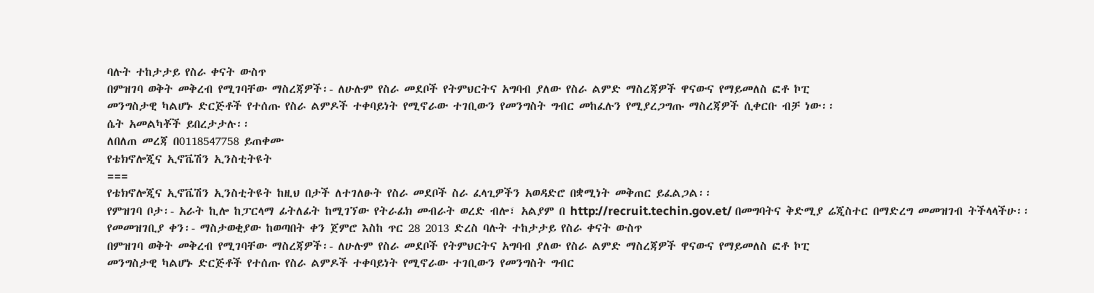ባሉት ተከታታይ የስራ ቀናት ውስጥ
በምዝገባ ወቅት መቅረብ የሚገባቸው ማስረጃዎች፡- ለሁሉም የስራ መደቦች የትምህርትና አግባብ ያለው የስራ ልምድ ማስረጃዎች ዋናውና የማይመለስ ፎቶ ኮፒ
መንግስታዊ ካልሆኑ ድርጅቶች የተሰጡ የስራ ልምዶች ተቀባይነት የሚኖራው ተገቢውን የመንግስት ግብር መከፈሉን የሚያረጋግጡ ማስረጃዎች ሲቀርቡ ብቻ ነው፡፡
ሴት አመልካቾች ይበረታታሉ፡፡
ለበለጠ መረጃ በ0118547758 ይጠቀሙ
የቴክኖሎጂና ኢኖቬሽን ኢንስቲትዩት
===
የቴክኖሎጂና ኢኖቬሽን ኢንስቲትዩት ከዚህ በታች ለተገለፁት የስራ መደቦች ስራ ፈላጊዎችን አወዳድሮ በቋሚነት መቅጠር ይፈልጋል፡፡
የምዝገባ ቦታ፡- አራት ኪሎ ከፓርላማ ፊትለፊት ከሚገኘው የትራፊክ መብራት ወረድ ብሎ፣ አልያም በ http://recruit.techin.gov.et/ በመግባትና ቅድሚያ ሬጂስተር በማድረግ መመዝገብ ትችላላችሁ፡፡
የመመዝገቢያ ቀን፡- ማስታወቂያው ከወጣበት ቀን ጀምሮ እስከ ጥር 28 2013 ድረስ ባሉት ተከታታይ የስራ ቀናት ውስጥ
በምዝገባ ወቅት መቅረብ የሚገባቸው ማስረጃዎች፡- ለሁሉም የስራ መደቦች የትምህርትና አግባብ ያለው የስራ ልምድ ማስረጃዎች ዋናውና የማይመለስ ፎቶ ኮፒ
መንግስታዊ ካልሆኑ ድርጅቶች የተሰጡ የስራ ልምዶች ተቀባይነት የሚኖራው ተገቢውን የመንግስት ግብር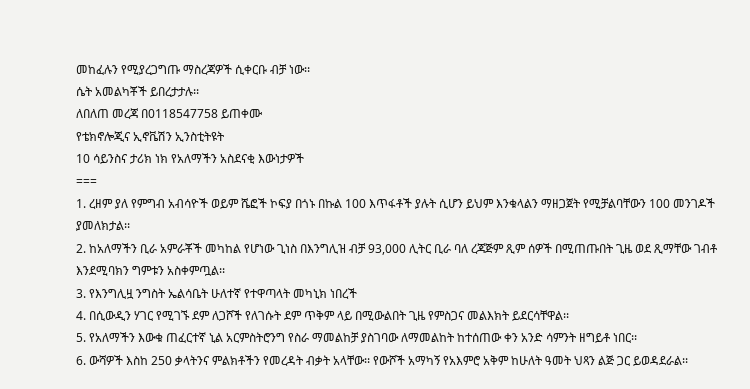መከፈሉን የሚያረጋግጡ ማስረጃዎች ሲቀርቡ ብቻ ነው፡፡
ሴት አመልካቾች ይበረታታሉ፡፡
ለበለጠ መረጃ በ0118547758 ይጠቀሙ
የቴክኖሎጂና ኢኖቬሽን ኢንስቲትዩት
10 ሳይንስና ታሪክ ነክ የአለማችን አስደናቂ እውነታዎች
===
1. ረዘም ያለ የምግብ አብሳዮች ወይም ሼፎች ኮፍያ በጎኑ በኩል 100 እጥፋቶች ያሉት ሲሆን ይህም እንቁላልን ማዘጋጀት የሚቻልባቸውን 100 መንገዶች ያመለክታል፡፡
2. ከአለማችን ቢራ አምራቾች መካከል የሆነው ጊነስ በእንግሊዝ ብቻ 93,000 ሊትር ቢራ ባለ ረጃጅም ጺም ሰዎች በሚጠጡበት ጊዜ ወደ ጺማቸው ገብቶ እንደሚባክን ግምቱን አስቀምጧል፡፡
3. የእንግሊዟ ንግስት ኤልሳቤት ሁለተኛ የተዋጣላት መካኒክ ነበረች
4. በሲውዲን ሃገር የሚገኙ ደም ለጋሾች የለገሱት ደም ጥቅም ላይ በሚውልበት ጊዜ የምስጋና መልእክት ይደርሳቸዋል፡፡
5. የአለማችን እውቁ ጠፈርተኛ ኒል አርምስትሮንግ የስራ ማመልከቻ ያስገባው ለማመልከት ከተሰጠው ቀን አንድ ሳምንት ዘግይቶ ነበር፡፡
6. ውሻዎች እስከ 250 ቃላትንና ምልክቶችን የመረዳት ብቃት አላቸው፡፡ የውሾች አማካኝ የአእምሮ አቅም ከሁለት ዓመት ህጻን ልጅ ጋር ይወዳደራል፡፡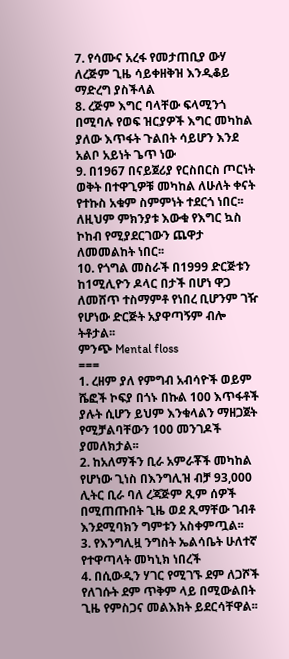7. የሳሙና አረፋ የመታጠቢያ ውሃ ለረጅም ጊዜ ሳይቀዘቅዝ እንዲቆይ ማድረግ ያስችላል
8. ረጅም እግር ባላቸው ፍላሚንጎ በሚባሉ የወፍ ዝርያዎች እግር መካከል ያለው እጥፋት ጉልበት ሳይሆን እንደ አልቦ አይነት ጌጥ ነው
9. በ1967 በናይጀሪያ የርስበርስ ጦርነት ወቅት በተዋጊዎቹ መካከል ለሁለት ቀናት የተኩስ አቁም ስምምነት ተደርጎ ነበር፡፡ ለዚህም ምክንያቱ እውቁ የእግር ኳስ ኮከብ የሚያደርገውን ጨዋታ ለመመልከት ነበር፡፡
10. የጎግል መስራች በ1999 ድርጅቱን ከ1ሚሊዮን ዶላር በታች በሆነ ዋጋ ለመሸጥ ተስማምቶ የነበረ ቢሆንም ገዥ የሆነው ድርጅት አያዋጣኝም ብሎ ትቶታል፡፡
ምንጭ Mental floss
===
1. ረዘም ያለ የምግብ አብሳዮች ወይም ሼፎች ኮፍያ በጎኑ በኩል 100 እጥፋቶች ያሉት ሲሆን ይህም እንቁላልን ማዘጋጀት የሚቻልባቸውን 100 መንገዶች ያመለክታል፡፡
2. ከአለማችን ቢራ አምራቾች መካከል የሆነው ጊነስ በእንግሊዝ ብቻ 93,000 ሊትር ቢራ ባለ ረጃጅም ጺም ሰዎች በሚጠጡበት ጊዜ ወደ ጺማቸው ገብቶ እንደሚባክን ግምቱን አስቀምጧል፡፡
3. የእንግሊዟ ንግስት ኤልሳቤት ሁለተኛ የተዋጣላት መካኒክ ነበረች
4. በሲውዲን ሃገር የሚገኙ ደም ለጋሾች የለገሱት ደም ጥቅም ላይ በሚውልበት ጊዜ የምስጋና መልእክት ይደርሳቸዋል፡፡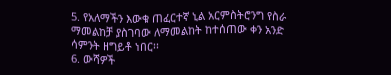5. የአለማችን እውቁ ጠፈርተኛ ኒል አርምስትሮንግ የስራ ማመልከቻ ያስገባው ለማመልከት ከተሰጠው ቀን አንድ ሳምንት ዘግይቶ ነበር፡፡
6. ውሻዎች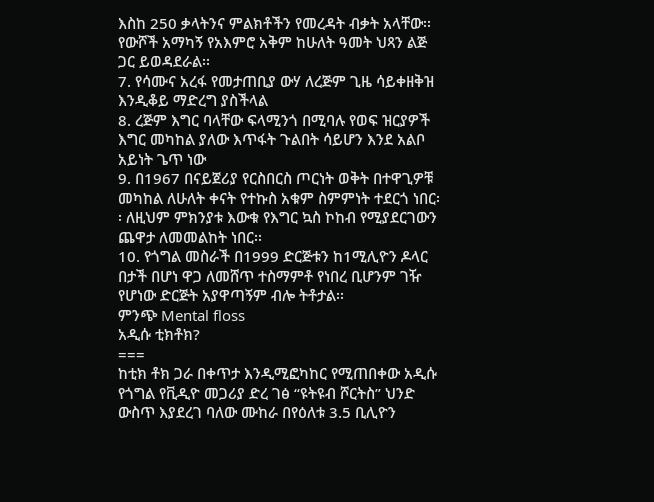እስከ 250 ቃላትንና ምልክቶችን የመረዳት ብቃት አላቸው፡፡ የውሾች አማካኝ የአእምሮ አቅም ከሁለት ዓመት ህጻን ልጅ ጋር ይወዳደራል፡፡
7. የሳሙና አረፋ የመታጠቢያ ውሃ ለረጅም ጊዜ ሳይቀዘቅዝ እንዲቆይ ማድረግ ያስችላል
8. ረጅም እግር ባላቸው ፍላሚንጎ በሚባሉ የወፍ ዝርያዎች እግር መካከል ያለው እጥፋት ጉልበት ሳይሆን እንደ አልቦ አይነት ጌጥ ነው
9. በ1967 በናይጀሪያ የርስበርስ ጦርነት ወቅት በተዋጊዎቹ መካከል ለሁለት ቀናት የተኩስ አቁም ስምምነት ተደርጎ ነበር፡፡ ለዚህም ምክንያቱ እውቁ የእግር ኳስ ኮከብ የሚያደርገውን ጨዋታ ለመመልከት ነበር፡፡
10. የጎግል መስራች በ1999 ድርጅቱን ከ1ሚሊዮን ዶላር በታች በሆነ ዋጋ ለመሸጥ ተስማምቶ የነበረ ቢሆንም ገዥ የሆነው ድርጅት አያዋጣኝም ብሎ ትቶታል፡፡
ምንጭ Mental floss
አዲሱ ቲክቶክ?
===
ከቲክ ቶክ ጋራ በቀጥታ እንዲሚፎካከር የሚጠበቀው አዲሱ የጎግል የቪዲዮ መጋሪያ ድረ ገፅ “ዩትዩብ ሾርትስ” ህንድ ውስጥ እያደረገ ባለው ሙከራ በየዕለቱ 3.5 ቢሊዮን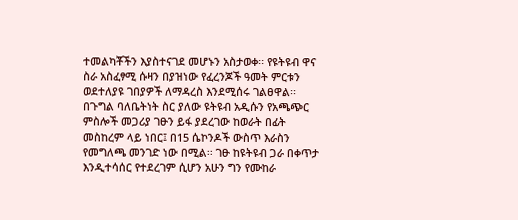ተመልካቾችን እያስተናገደ መሆኑን አስታወቀ፡፡ የዩትዩብ ዋና ስራ አስፈፃሚ ሱዛን በያዝነው የፈረንጆች ዓመት ምርቱን ወደተለያዩ ገበያዎች ለማዳረስ እንደሚሰሩ ገልፀዋል፡፡
በጉግል ባለቤትነት ስር ያለው ዩትዩብ አዲሱን የአጫጭር ምስሎች መጋሪያ ገፁን ይፋ ያደረገው ከወራት በፊት መስከረም ላይ ነበር፤ በ15 ሴኮንዶች ውስጥ እራስን የመግለጫ መንገድ ነው በሚል፡፡ ገፁ ከዩትዩብ ጋራ በቀጥታ እንዲተሳሰር የተደረገም ሲሆን አሁን ግን የሙከራ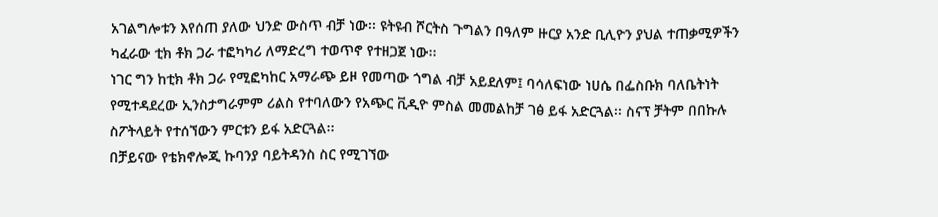አገልግሎቱን እየሰጠ ያለው ህንድ ውስጥ ብቻ ነው፡፡ ዩትዩብ ሾርትስ ጉግልን በዓለም ዙርያ አንድ ቢሊዮን ያህል ተጠቃሚዎችን ካፈራው ቲክ ቶክ ጋራ ተፎካካሪ ለማድረግ ተወጥኖ የተዘጋጀ ነው፡፡
ነገር ግን ከቲክ ቶክ ጋራ የሚፎካከር አማራጭ ይዞ የመጣው ጎግል ብቻ አይደለም፤ ባሳለፍነው ነሀሴ በፌስቡክ ባለቤትነት የሚተዳደረው ኢንስታግራምም ሪልስ የተባለውን የአጭር ቪዲዮ ምስል መመልከቻ ገፅ ይፋ አድርጓል፡፡ ስናፕ ቻትም በበኩሉ ስፖትላይት የተሰኘውን ምርቱን ይፋ አድርጓል፡፡
በቻይናው የቴክኖሎጂ ኩባንያ ባይትዳንስ ስር የሚገኘው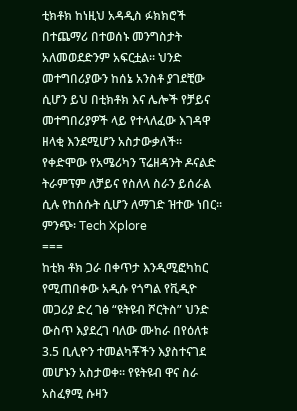ቲክቶክ ከነዚህ አዳዲስ ፉክክሮች በተጨማሪ በተወሰኑ መንግስታት አለመወደድንም አፍርቷል፡፡ ህንድ መተግበሪያውን ከሰኔ አንስቶ ያገደቺው ሲሆን ይህ በቲክቶክ እና ሌሎች የቻይና መተግበሪያዎች ላይ የተላለፈው እገዳዋ ዘላቂ እንደሚሆን አስታውቃለች፡፡ የቀድሞው የአሜሪካን ፕሬዘዳንት ዶናልድ ትራምፕም ለቻይና የስለላ ስራን ይሰራል ሲሉ የከሰሱት ሲሆን ለማገድ ዝተው ነበር፡፡
ምንጭ፡ Tech Xplore
===
ከቲክ ቶክ ጋራ በቀጥታ እንዲሚፎካከር የሚጠበቀው አዲሱ የጎግል የቪዲዮ መጋሪያ ድረ ገፅ “ዩትዩብ ሾርትስ” ህንድ ውስጥ እያደረገ ባለው ሙከራ በየዕለቱ 3.5 ቢሊዮን ተመልካቾችን እያስተናገደ መሆኑን አስታወቀ፡፡ የዩትዩብ ዋና ስራ አስፈፃሚ ሱዛን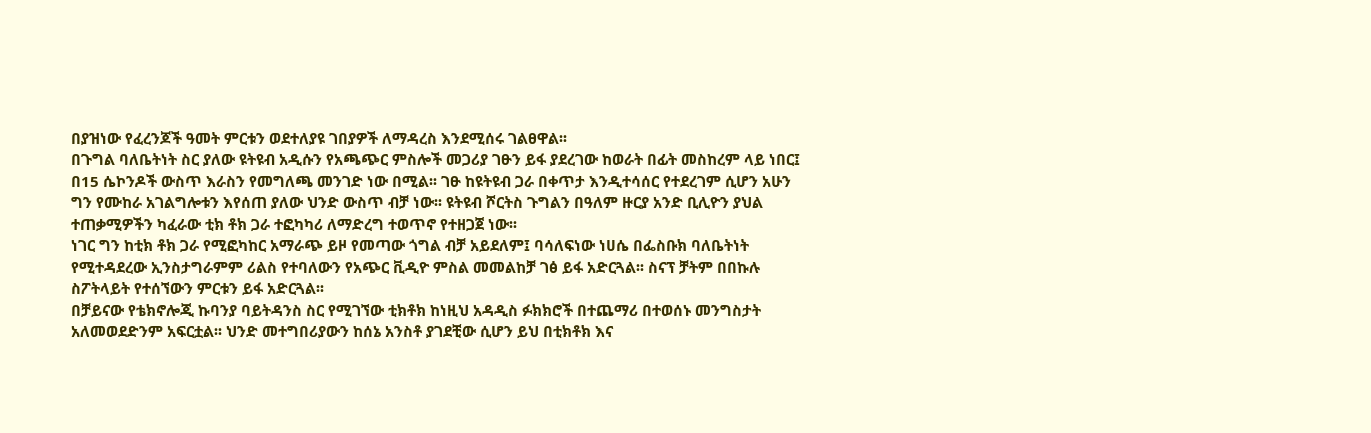በያዝነው የፈረንጆች ዓመት ምርቱን ወደተለያዩ ገበያዎች ለማዳረስ እንደሚሰሩ ገልፀዋል፡፡
በጉግል ባለቤትነት ስር ያለው ዩትዩብ አዲሱን የአጫጭር ምስሎች መጋሪያ ገፁን ይፋ ያደረገው ከወራት በፊት መስከረም ላይ ነበር፤ በ15 ሴኮንዶች ውስጥ እራስን የመግለጫ መንገድ ነው በሚል፡፡ ገፁ ከዩትዩብ ጋራ በቀጥታ እንዲተሳሰር የተደረገም ሲሆን አሁን ግን የሙከራ አገልግሎቱን እየሰጠ ያለው ህንድ ውስጥ ብቻ ነው፡፡ ዩትዩብ ሾርትስ ጉግልን በዓለም ዙርያ አንድ ቢሊዮን ያህል ተጠቃሚዎችን ካፈራው ቲክ ቶክ ጋራ ተፎካካሪ ለማድረግ ተወጥኖ የተዘጋጀ ነው፡፡
ነገር ግን ከቲክ ቶክ ጋራ የሚፎካከር አማራጭ ይዞ የመጣው ጎግል ብቻ አይደለም፤ ባሳለፍነው ነሀሴ በፌስቡክ ባለቤትነት የሚተዳደረው ኢንስታግራምም ሪልስ የተባለውን የአጭር ቪዲዮ ምስል መመልከቻ ገፅ ይፋ አድርጓል፡፡ ስናፕ ቻትም በበኩሉ ስፖትላይት የተሰኘውን ምርቱን ይፋ አድርጓል፡፡
በቻይናው የቴክኖሎጂ ኩባንያ ባይትዳንስ ስር የሚገኘው ቲክቶክ ከነዚህ አዳዲስ ፉክክሮች በተጨማሪ በተወሰኑ መንግስታት አለመወደድንም አፍርቷል፡፡ ህንድ መተግበሪያውን ከሰኔ አንስቶ ያገደቺው ሲሆን ይህ በቲክቶክ እና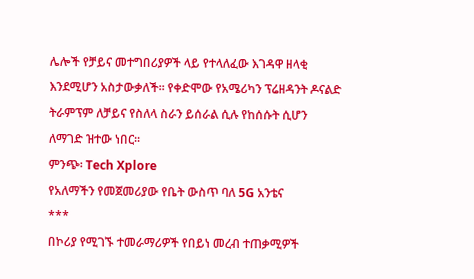ሌሎች የቻይና መተግበሪያዎች ላይ የተላለፈው እገዳዋ ዘላቂ እንደሚሆን አስታውቃለች፡፡ የቀድሞው የአሜሪካን ፕሬዘዳንት ዶናልድ ትራምፕም ለቻይና የስለላ ስራን ይሰራል ሲሉ የከሰሱት ሲሆን ለማገድ ዝተው ነበር፡፡
ምንጭ፡ Tech Xplore
የአለማችን የመጀመሪያው የቤት ውስጥ ባለ 5G አንቴና
***
በኮሪያ የሚገኙ ተመራማሪዎች የበይነ መረብ ተጠቃሚዎች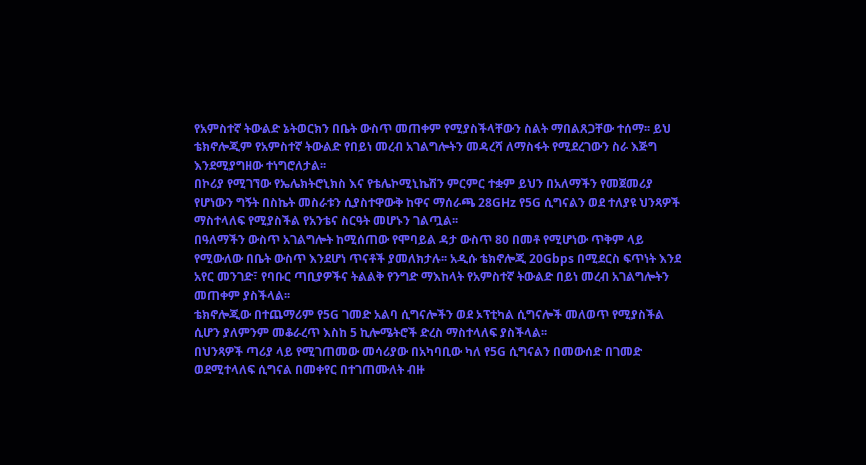የአምስተኛ ትውልድ ኔትወርክን በቤት ውስጥ መጠቀም የሚያስችላቸውን ስልት ማበልጸጋቸው ተሰማ፡፡ ይህ ቴክኖሎጂም የአምስተኛ ትውልድ የበይነ መረብ አገልግሎትን መዳረሻ ለማስፋት የሚደረገውን ስራ እጅግ እንደሚያግዘው ተነግሮለታል፡፡
በኮሪያ የሚገኘው የኤሌክትሮኒክስ እና የቴሌኮሚኒኬሽን ምርምር ተቋም ይህን በአለማችን የመጀመሪያ የሆነውን ግኝት በስኬት መስራቱን ሲያስተዋውቅ ከዋና ማሰራጫ 28GHz የ5G ሲግናልን ወደ ተለያዩ ህንጻዎች ማስተላለፍ የሚያስችል የአንቴና ስርዓት መሆኑን ገልጧል፡፡
በዓለማችን ውስጥ አገልግሎት ከሚሰጠው የሞባይል ዳታ ውስጥ 80 በመቶ የሚሆነው ጥቅም ላይ የሚውለው በቤት ውስጥ እንደሆነ ጥናቶች ያመለክታሉ፡፡ አዲሱ ቴክኖሎጂ 20Gbps በሚደርስ ፍጥነት እንደ አየር መንገድ፣ የባቡር ጣቢያዎችና ትልልቅ የንግድ ማእከላት የአምስተኛ ትውልድ በይነ መረብ አገልግሎትን መጠቀም ያስችላል፡፡
ቴክኖሎጂው በተጨማሪም የ5G ገመድ አልባ ሲግናሎችን ወደ ኦፕቲካል ሲግናሎች መለወጥ የሚያስችል ሲሆን ያለምንም መቆራረጥ እስከ 5 ኪሎሜትሮች ድረስ ማስተላለፍ ያስችላል፡፡
በህንጻዎች ጣሪያ ላይ የሚገጠመው መሳሪያው በአካባቢው ካለ የ5G ሲግናልን በመውሰድ በገመድ ወደሚተላለፍ ሲግናል በመቀየር በተገጠሙለት ብዙ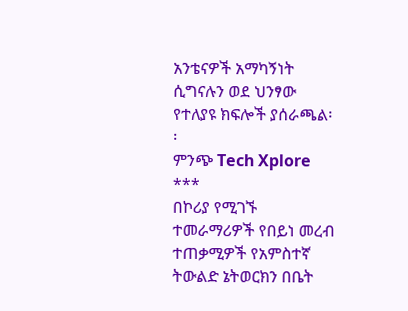አንቴናዎች አማካኝነት ሲግናሉን ወደ ህንፃው የተለያዩ ክፍሎች ያሰራጫል፡፡
ምንጭ Tech Xplore
***
በኮሪያ የሚገኙ ተመራማሪዎች የበይነ መረብ ተጠቃሚዎች የአምስተኛ ትውልድ ኔትወርክን በቤት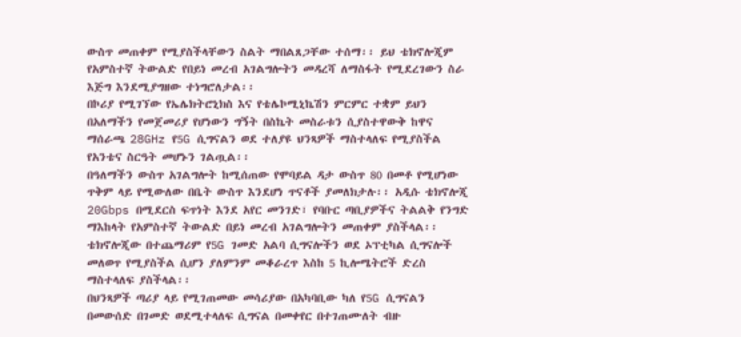ውስጥ መጠቀም የሚያስችላቸውን ስልት ማበልጸጋቸው ተሰማ፡፡ ይህ ቴክኖሎጂም የአምስተኛ ትውልድ የበይነ መረብ አገልግሎትን መዳረሻ ለማስፋት የሚደረገውን ስራ እጅግ እንደሚያግዘው ተነግሮለታል፡፡
በኮሪያ የሚገኘው የኤሌክትሮኒክስ እና የቴሌኮሚኒኬሽን ምርምር ተቋም ይህን በአለማችን የመጀመሪያ የሆነውን ግኝት በስኬት መስራቱን ሲያስተዋውቅ ከዋና ማሰራጫ 28GHz የ5G ሲግናልን ወደ ተለያዩ ህንጻዎች ማስተላለፍ የሚያስችል የአንቴና ስርዓት መሆኑን ገልጧል፡፡
በዓለማችን ውስጥ አገልግሎት ከሚሰጠው የሞባይል ዳታ ውስጥ 80 በመቶ የሚሆነው ጥቅም ላይ የሚውለው በቤት ውስጥ እንደሆነ ጥናቶች ያመለክታሉ፡፡ አዲሱ ቴክኖሎጂ 20Gbps በሚደርስ ፍጥነት እንደ አየር መንገድ፣ የባቡር ጣቢያዎችና ትልልቅ የንግድ ማእከላት የአምስተኛ ትውልድ በይነ መረብ አገልግሎትን መጠቀም ያስችላል፡፡
ቴክኖሎጂው በተጨማሪም የ5G ገመድ አልባ ሲግናሎችን ወደ ኦፕቲካል ሲግናሎች መለወጥ የሚያስችል ሲሆን ያለምንም መቆራረጥ እስከ 5 ኪሎሜትሮች ድረስ ማስተላለፍ ያስችላል፡፡
በህንጻዎች ጣሪያ ላይ የሚገጠመው መሳሪያው በአካባቢው ካለ የ5G ሲግናልን በመውሰድ በገመድ ወደሚተላለፍ ሲግናል በመቀየር በተገጠሙለት ብዙ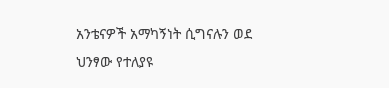አንቴናዎች አማካኝነት ሲግናሉን ወደ ህንፃው የተለያዩ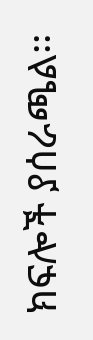ክፍሎች ያሰራጫል፡፡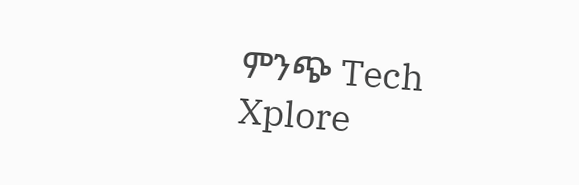ምንጭ Tech Xplore